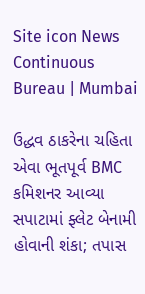Site icon News Continuous Bureau | Mumbai

ઉદ્ધવ ઠાકરેના ચહિતા એવા ભૂતપૂર્વ BMC કમિશનર આવ્યા સપાટામાં ફ્લેટ બેનામી હોવાની શંકા; તપાસ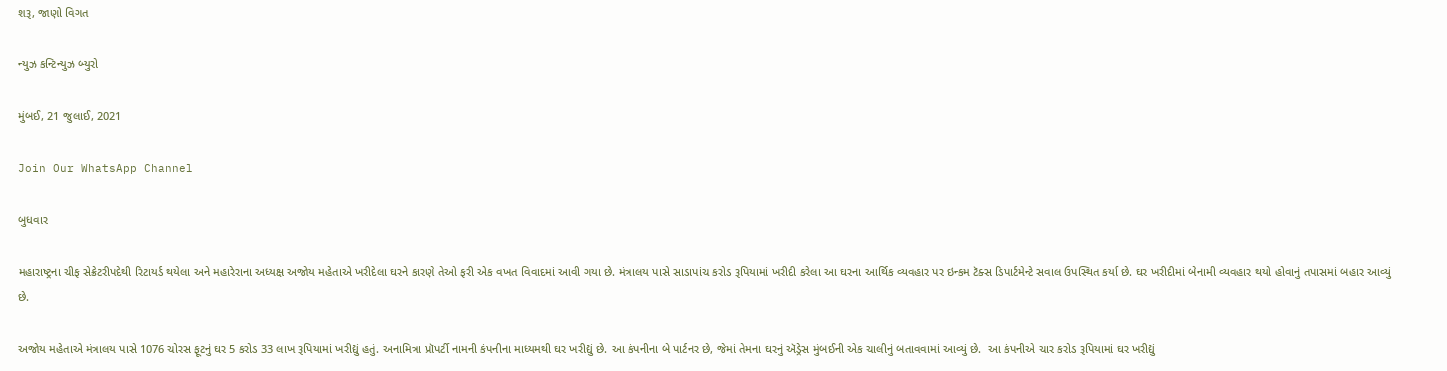શરૂ, જાણો વિગત

ન્યુઝ કન્ટિન્યુઝ બ્યુરો

મુંબઈ, 21 જુલાઈ, 2021

Join Our WhatsApp Channel

બુધવાર

મહારાષ્ટ્રના ચીફ સેક્રેટરીપદેથી રિટાયર્ડ થયેલા અને મહારેરાના અધ્યક્ષ અજોય મહેતાએ ખરીદેલા ઘરને કારણે તેઓ ફરી એક વખત વિવાદમાં આવી ગયા છે. મંત્રાલય પાસે સાડાપાંચ કરોડ રૂપિયામાં ખરીદી કરેલા આ ઘરના આર્થિક વ્યવહાર પર ઇન્કમ ટૅક્સ ડિપાર્ટમેન્ટે સવાલ ઉપસ્થિત કર્યા છે. ઘર ખરીદીમાં બેનામી વ્યવહાર થયો હોવાનું તપાસમાં બહાર આવ્યું છે.

અજોય મહેતાએ મંત્રાલય પાસે 1076 ચોરસ ફૂટનું ઘર 5 કરોડ 33 લાખ રૂપિયામાં ખરીદ્યું હતું. અનામિત્રા પ્રૉપર્ટી નામની કંપનીના માધ્યમથી ઘર ખરીદ્યું છે. આ કંપનીના બે પાર્ટનર છે, જેમાં તેમના ઘરનું ઍડ્રેસ મુંબઈની એક ચાલીનું બતાવવામાં આવ્યું છે.  આ કંપનીએ ચાર કરોડ રૂપિયામાં ઘર ખરીદ્યું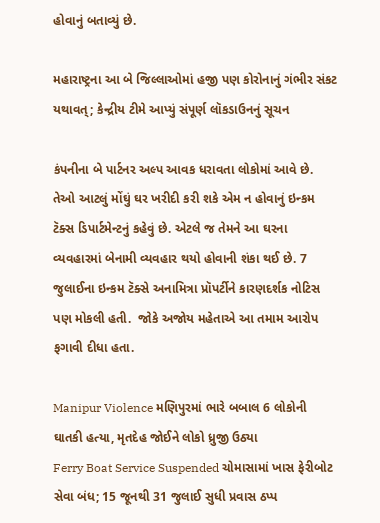હોવાનું બતાવ્યું છે.

મહારાષ્ટ્રના આ બે જિલ્લાઓમાં હજી પણ કોરોનાનું ગંભીર સંકટ યથાવત્; કેન્દ્રીય ટીમે આપ્યું સંપૂર્ણ લૉકડાઉનનું સૂચન

કંપનીના બે પાર્ટનર અલ્પ આવક ધરાવતા લોકોમાં આવે છે. તેઓ આટલું મોંઘું ઘર ખરીદી કરી શકે એમ ન હોવાનું ઇન્કમ ટૅક્સ ડિપાર્ટમેન્ટનું કહેવું છે. એટલે જ તેમને આ ઘરના વ્યવહારમાં બેનામી વ્યવહાર થયો હોવાની શંકા થઈ છે. 7 જુલાઈના ઇન્કમ ટૅક્સે અનામિત્રા પ્રૉપર્ટીને કારણદર્શક નોટિસ પણ મોકલી હતી.  જોકે અજોય મહેતાએ આ તમામ આરોપ ફગાવી દીધા હતા.

Manipur Violence મણિપુરમાં ભારે બબાલ 6 લોકોની ઘાતકી હત્યા, મૃતદેહ જોઈને લોકો ધ્રુજી ઉઠ્યા
Ferry Boat Service Suspended ચોમાસામાં ખાસ ફેરીબોટ સેવા બંધ; 15 જૂનથી 31 જુલાઈ સુધી પ્રવાસ ઠપ્પ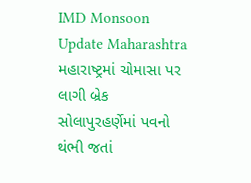IMD Monsoon Update Maharashtra મહારાષ્ટ્રમાં ચોમાસા પર લાગી બ્રેક સોલાપુરહર્ણેમાં પવનો થંભી જતાં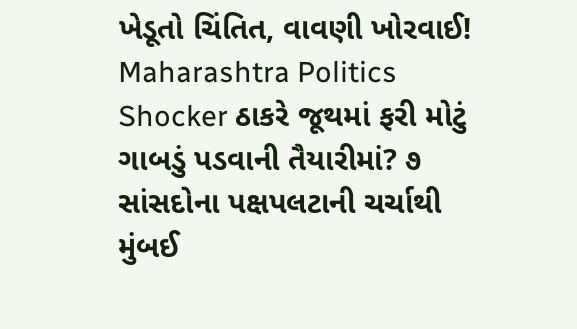ખેડૂતો ચિંતિત, વાવણી ખોરવાઈ!
Maharashtra Politics Shocker ઠાકરે જૂથમાં ફરી મોટું ગાબડું પડવાની તૈયારીમાં? ૭ સાંસદોના પક્ષપલટાની ચર્ચાથી મુંબઈ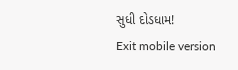સુધી દોડધામ!
Exit mobile version